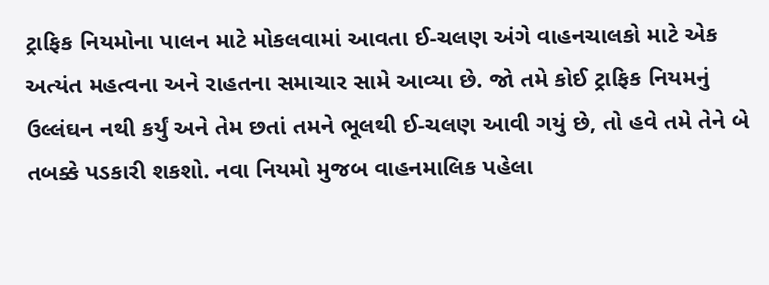ટ્રાફિક નિયમોના પાલન માટે મોકલવામાં આવતા ઈ-ચલણ અંગે વાહનચાલકો માટે એક અત્યંત મહત્વના અને રાહતના સમાચાર સામે આવ્યા છે. જો તમે કોઈ ટ્રાફિક નિયમનું ઉલ્લંઘન નથી કર્યું અને તેમ છતાં તમને ભૂલથી ઈ-ચલણ આવી ગયું છે, તો હવે તમે તેને બે તબક્કે પડકારી શકશો. નવા નિયમો મુજબ વાહનમાલિક પહેલા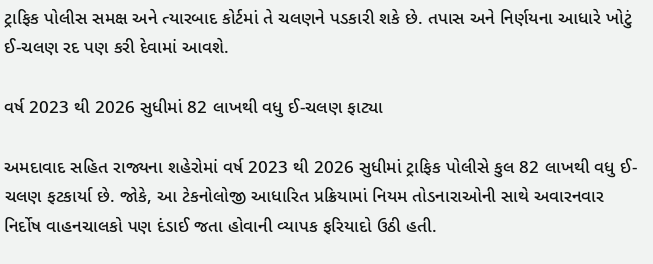ટ્રાફિક પોલીસ સમક્ષ અને ત્યારબાદ કોર્ટમાં તે ચલણને પડકારી શકે છે. તપાસ અને નિર્ણયના આધારે ખોટું ઈ-ચલણ રદ પણ કરી દેવામાં આવશે.

વર્ષ 2023 થી 2026 સુધીમાં 82 લાખથી વધુ ઈ-ચલણ ફાટ્યા

અમદાવાદ સહિત રાજ્યના શહેરોમાં વર્ષ 2023 થી 2026 સુધીમાં ટ્રાફિક પોલીસે કુલ 82 લાખથી વધુ ઈ-ચલણ ફટકાર્યા છે. જોકે, આ ટેકનોલોજી આધારિત પ્રક્રિયામાં નિયમ તોડનારાઓની સાથે અવારનવાર નિર્દોષ વાહનચાલકો પણ દંડાઈ જતા હોવાની વ્યાપક ફરિયાદો ઉઠી હતી.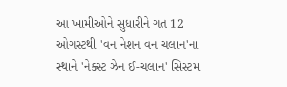આ ખામીઓને સુધારીને ગત 12 ઓગસ્ટથી 'વન નેશન વન ચલાન'ના સ્થાને 'નેક્સ્ટ ઝેન ઈ-ચલાન' સિસ્ટમ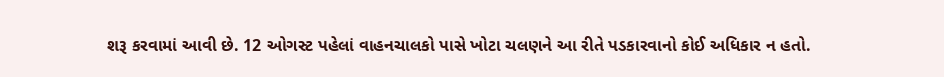શરૂ કરવામાં આવી છે. 12 ઓગસ્ટ પહેલાં વાહનચાલકો પાસે ખોટા ચલણને આ રીતે પડકારવાનો કોઈ અધિકાર ન હતો.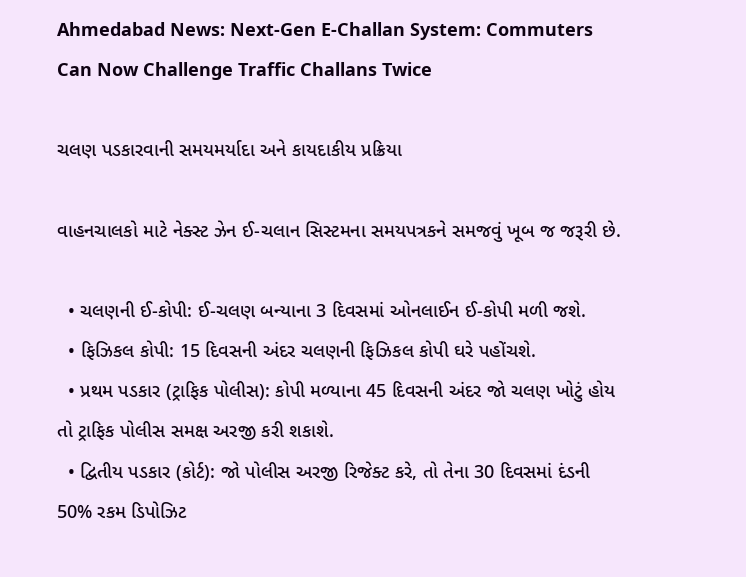Ahmedabad News: Next-Gen E-Challan System: Commuters Can Now Challenge Traffic Challans Twice

ચલણ પડકારવાની સમયમર્યાદા અને કાયદાકીય પ્રક્રિયા

વાહનચાલકો માટે નેક્સ્ટ ઝેન ઈ-ચલાન સિસ્ટમના સમયપત્રકને સમજવું ખૂબ જ જરૂરી છે.

  • ચલણની ઈ-કોપી: ઈ-ચલણ બન્યાના 3 દિવસમાં ઓનલાઈન ઈ-કોપી મળી જશે.
  • ફિઝિકલ કોપી: 15 દિવસની અંદર ચલણની ફિઝિકલ કોપી ઘરે પહોંચશે.
  • પ્રથમ પડકાર (ટ્રાફિક પોલીસ): કોપી મળ્યાના 45 દિવસની અંદર જો ચલણ ખોટું હોય તો ટ્રાફિક પોલીસ સમક્ષ અરજી કરી શકાશે.
  • દ્વિતીય પડકાર (કોર્ટ): જો પોલીસ અરજી રિજેક્ટ કરે, તો તેના 30 દિવસમાં દંડની 50% રકમ ડિપોઝિટ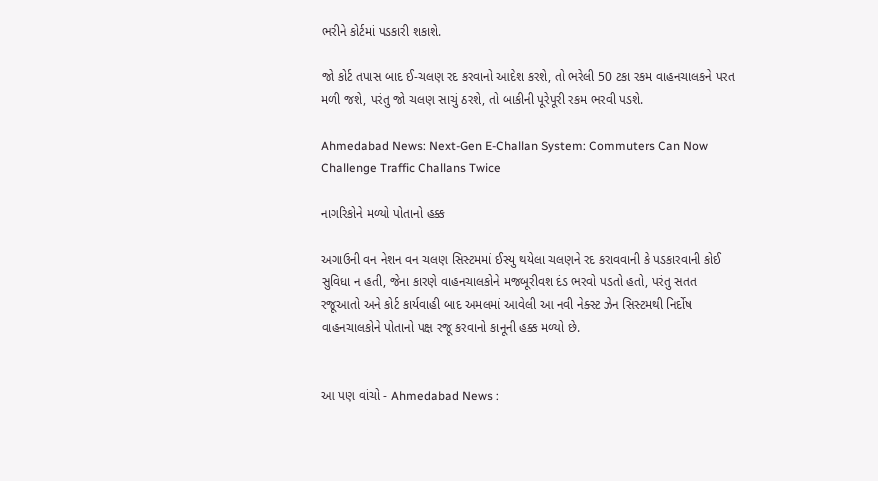ભરીને કોર્ટમાં પડકારી શકાશે.

જો કોર્ટ તપાસ બાદ ઈ-ચલણ રદ કરવાનો આદેશ કરશે, તો ભરેલી 50 ટકા રકમ વાહનચાલકને પરત મળી જશે, પરંતુ જો ચલણ સાચું ઠરશે, તો બાકીની પૂરેપૂરી રકમ ભરવી પડશે.

Ahmedabad News: Next-Gen E-Challan System: Commuters Can Now Challenge Traffic Challans Twice

નાગરિકોને મળ્યો પોતાનો હક્ક

અગાઉની વન નેશન વન ચલણ સિસ્ટમમાં ઈસ્યુ થયેલા ચલણને રદ કરાવવાની કે પડકારવાની કોઈ સુવિધા ન હતી, જેના કારણે વાહનચાલકોને મજબૂરીવશ દંડ ભરવો પડતો હતો, પરંતુ સતત રજૂઆતો અને કોર્ટ કાર્યવાહી બાદ અમલમાં આવેલી આ નવી નેક્સ્ટ ઝેન સિસ્ટમથી નિર્દોષ વાહનચાલકોને પોતાનો પક્ષ રજૂ કરવાનો કાનૂની હક્ક મળ્યો છે.


આ પણ વાંચો - Ahmedabad News :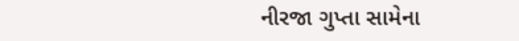નીરજા ગુપ્તા સામેના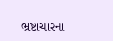ભ્રષ્ટાચારના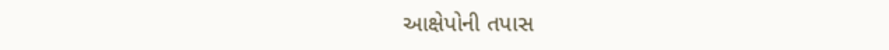આક્ષેપોની તપાસ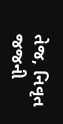તેજ, નિવૃત જજની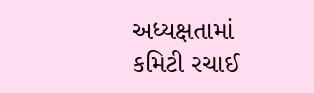અધ્યક્ષતામાં કમિટી રચાઈ